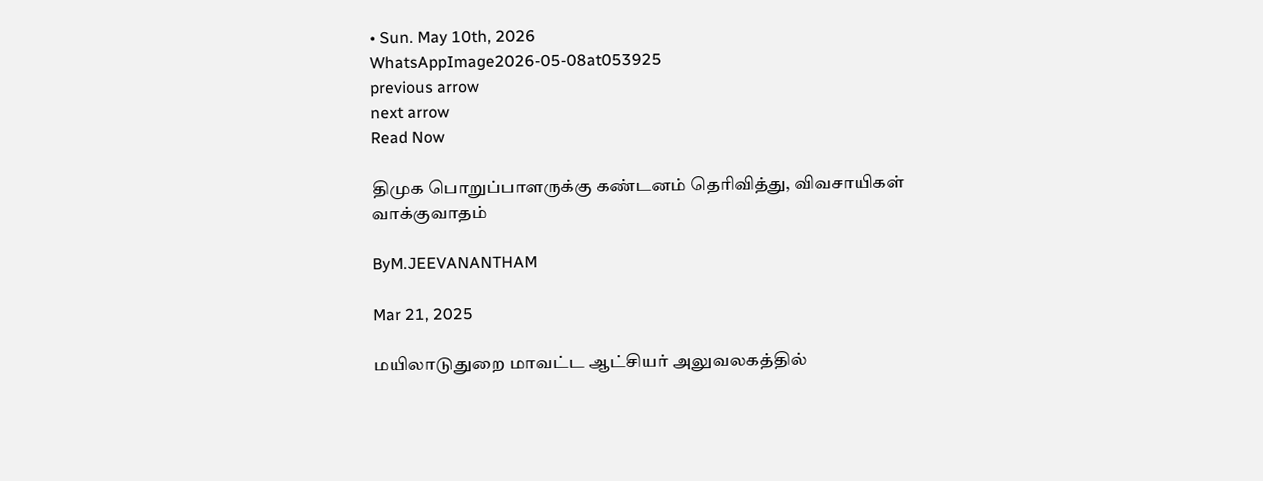• Sun. May 10th, 2026
WhatsAppImage2026-05-08at053925
previous arrow
next arrow
Read Now

திமுக பொறுப்பாளருக்கு கண்டனம் தெரிவித்து, விவசாயிகள் வாக்குவாதம்

ByM.JEEVANANTHAM

Mar 21, 2025

மயிலாடுதுறை மாவட்ட ஆட்சியர் அலுவலகத்தில்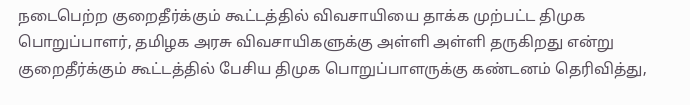நடைபெற்ற குறைதீர்க்கும் கூட்டத்தில் விவசாயியை தாக்க முற்பட்ட திமுக பொறுப்பாளர், தமிழக அரசு விவசாயிகளுக்கு அள்ளி அள்ளி தருகிறது என்று குறைதீர்க்கும் கூட்டத்தில் பேசிய திமுக பொறுப்பாளருக்கு கண்டனம் தெரிவித்து,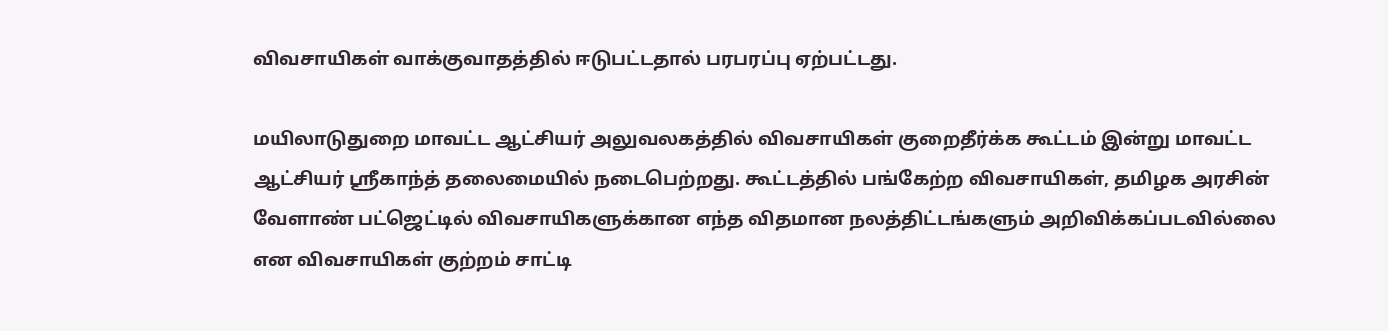விவசாயிகள் வாக்குவாதத்தில் ஈடுபட்டதால் பரபரப்பு ஏற்பட்டது.

மயிலாடுதுறை மாவட்ட ஆட்சியர் அலுவலகத்தில் விவசாயிகள் குறைதீர்க்க கூட்டம் இன்று மாவட்ட ஆட்சியர் ஸ்ரீகாந்த் தலைமையில் நடைபெற்றது. கூட்டத்தில் பங்கேற்ற விவசாயிகள், தமிழக அரசின் வேளாண் பட்ஜெட்டில் விவசாயிகளுக்கான எந்த விதமான நலத்திட்டங்களும் அறிவிக்கப்படவில்லை என விவசாயிகள் குற்றம் சாட்டி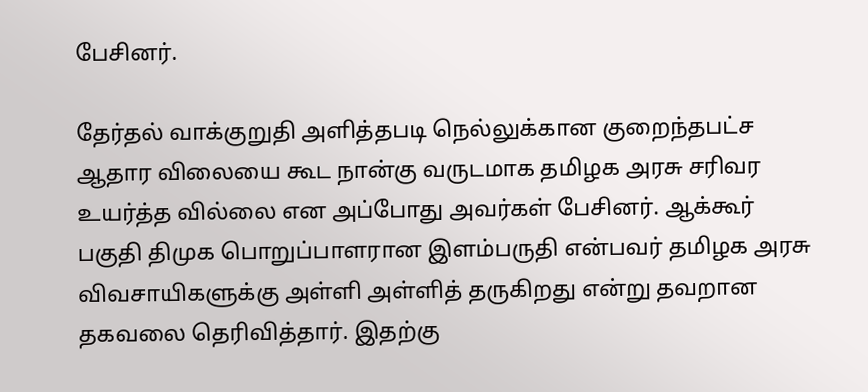பேசினர்.

தேர்தல் வாக்குறுதி அளித்தபடி நெல்லுக்கான குறைந்தபட்ச ஆதார விலையை கூட நான்கு வருடமாக தமிழக அரசு சரிவர உயர்த்த வில்லை என அப்போது அவர்கள் பேசினர். ஆக்கூர் பகுதி திமுக பொறுப்பாளரான இளம்பருதி என்பவர் தமிழக அரசு விவசாயிகளுக்கு அள்ளி அள்ளித் தருகிறது என்று தவறான தகவலை தெரிவித்தார். இதற்கு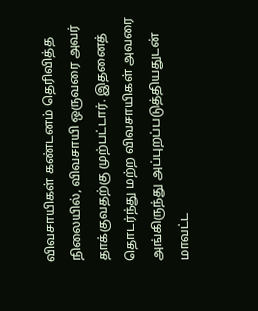விவசாயிகள் கண்டனம் தெரிவித்த நிலையில், விவசாயி ஒருவரை அவர் தாக்குவதற்கு முற்பட்டார். இதனைத் தொடர்ந்து மற்ற விவசாயிகள் அவரை அங்கிருந்து அப்புறப்படுத்தியதுடன் மாவட்ட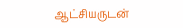ஆட்சியருடன்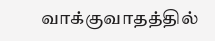வாக்குவாதத்தில்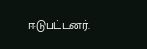ஈடுபட்டனர்.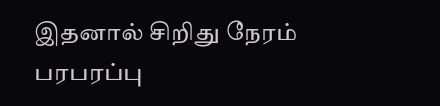இதனால் சிறிது நேரம் பரபரப்பு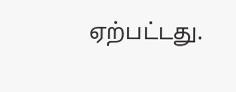ஏற்பட்டது.